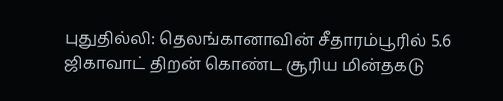புதுதில்லி: தெலங்கானாவின் சீதாரம்பூரில் 5.6 ஜிகாவாட் திறன் கொண்ட சூரிய மின்தகடு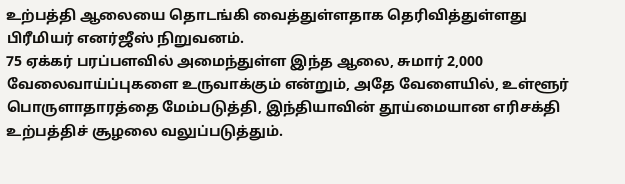உற்பத்தி ஆலையை தொடங்கி வைத்துள்ளதாக தெரிவித்துள்ளது பிரீமியர் எனர்ஜீஸ் நிறுவனம்.
75 ஏக்கர் பரப்பளவில் அமைந்துள்ள இந்த ஆலை, சுமார் 2,000 வேலைவாய்ப்புகளை உருவாக்கும் என்றும், அதே வேளையில், உள்ளூர் பொருளாதாரத்தை மேம்படுத்தி, இந்தியாவின் தூய்மையான எரிசக்தி உற்பத்திச் சூழலை வலுப்படுத்தும்.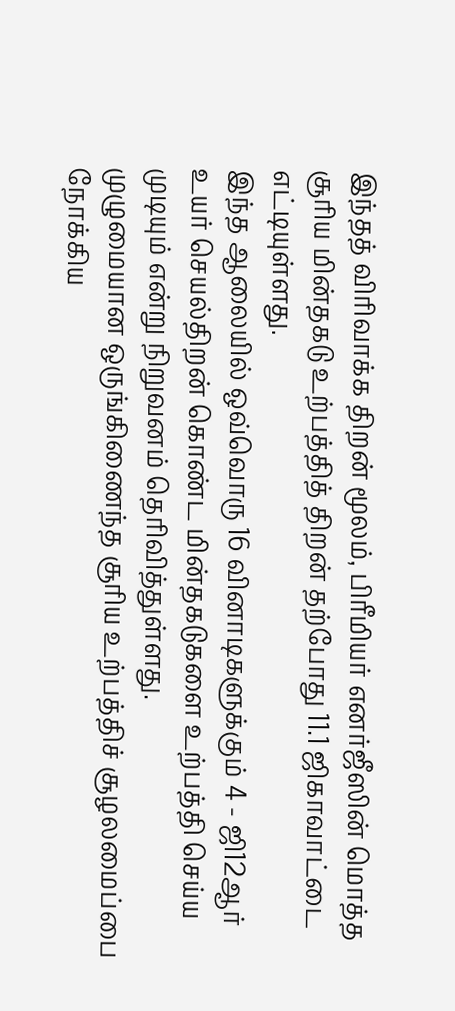இந்தத் விரிவாக்க திறன் மூலம், பிரீமியர் எனர்ஜீஸின் மொத்த சூரிய மின்தகடு உற்பத்தித் திறன் தற்போது 11.1 ஜிகாவாட்டை எட்டியுள்ளது.
இந்த ஆலையில் ஒவ்வொரு 16 வினாடிகளுக்கும் 4 - ஜி12ஆர் உயர் செயல்திறன் கொண்ட மின்தகடுகளை உற்பத்தி செய்ய முடியும் என்று நிறுவனம் தெரிவித்துள்ளது.
முழுமையான ஒருங்கிணைந்த சூரிய உற்பத்திச் சூழலமைப்பை நோக்கிய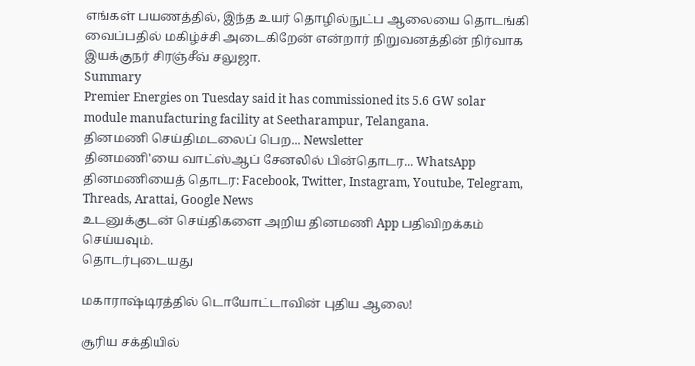எங்கள் பயணத்தில், இந்த உயர் தொழில்நுட்ப ஆலையை தொடங்கி வைப்பதில் மகிழ்ச்சி அடைகிறேன் என்றார் நிறுவனத்தின் நிர்வாக இயக்குநர் சிரஞ்சீவ் சலுஜா.
Summary
Premier Energies on Tuesday said it has commissioned its 5.6 GW solar module manufacturing facility at Seetharampur, Telangana.
தினமணி செய்திமடலைப் பெற... Newsletter
தினமணி'யை வாட்ஸ்ஆப் சேனலில் பின்தொடர... WhatsApp
தினமணியைத் தொடர: Facebook, Twitter, Instagram, Youtube, Telegram, Threads, Arattai, Google News
உடனுக்குடன் செய்திகளை அறிய தினமணி App பதிவிறக்கம் செய்யவும்.
தொடர்புடையது

மகாராஷ்டிரத்தில் டொயோட்டாவின் புதிய ஆலை!

சூரிய சக்தியில்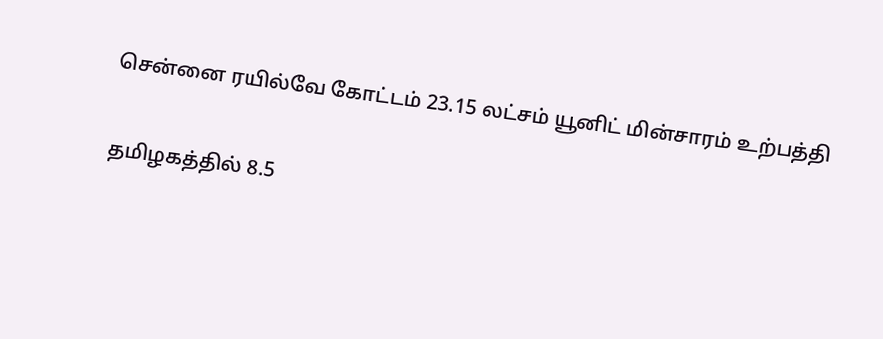சென்னை ரயில்வே கோட்டம் 23.15 லட்சம் யூனிட் மின்சாரம் உற்பத்தி

தமிழகத்தில் 8.5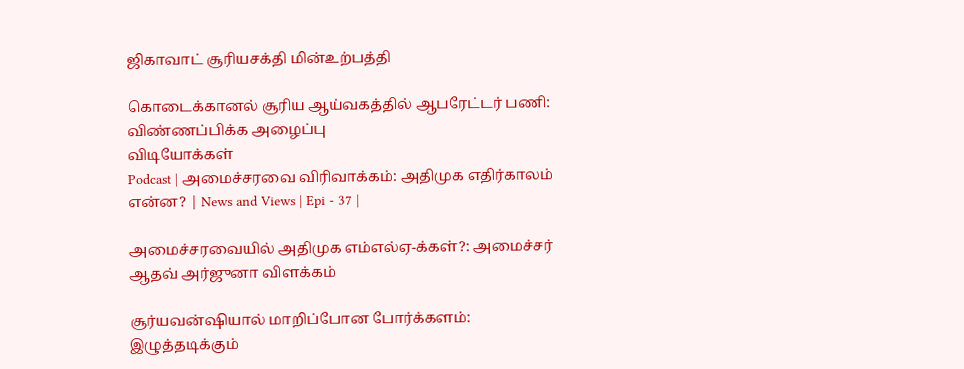ஜிகாவாட் சூரியசக்தி மின்உற்பத்தி

கொடைக்கானல் சூரிய ஆய்வகத்தில் ஆபரேட்டர் பணி: விண்ணப்பிக்க அழைப்பு
விடியோக்கள்
Podcast | அமைச்சரவை விரிவாக்கம்: அதிமுக எதிர்காலம் என்ன? | News and Views | Epi - 37 |

அமைச்சரவையில் அதிமுக எம்எல்ஏ-க்கள்?: அமைச்சர் ஆதவ் அர்ஜுனா விளக்கம்

சூர்யவன்ஷியால் மாறிப்போன போர்க்களம்: இழுத்தடிக்கும்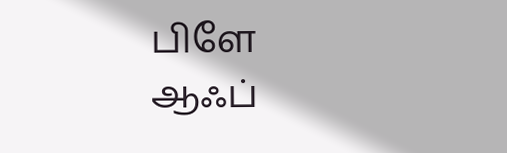பிளே ஆஃப்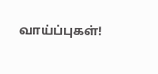வாய்ப்புகள்!